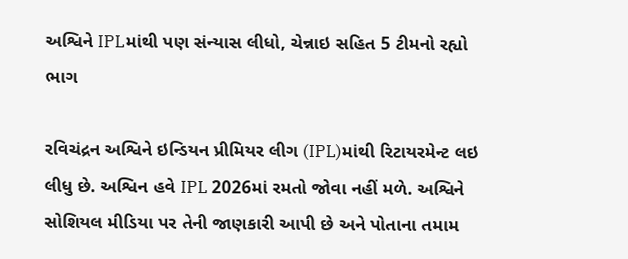અશ્વિને IPLમાંથી પણ સંન્યાસ લીધો, ચેન્નાઇ સહિત 5 ટીમનો રહ્યો ભાગ

રવિચંદ્રન અશ્વિને ઇન્ડિયન પ્રીમિયર લીગ (IPL)માંથી રિટાયરમેન્ટ લઇ લીધુ છે. અશ્વિન હવે IPL 2026માં રમતો જોવા નહીં મળે. અશ્વિને સોશિયલ મીડિયા પર તેની જાણકારી આપી છે અને પોતાના તમામ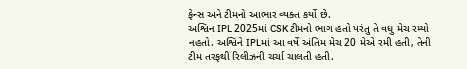ફેન્સ અને ટીમનો આભાર વ્યક્ત કર્યો છે.
અશ્વિન IPL 2025માં CSK ટીમનો ભાગ હતો પરંતુ તે વધુ મેચ રમ્યો નહતો. અશ્વિને IPLમાં આ વર્ષે અંતિમ મેચ 20 મેએ રમી હતી, તેની ટીમ તરફથી રિલીઝની ચર્ચા ચાલતી હતી.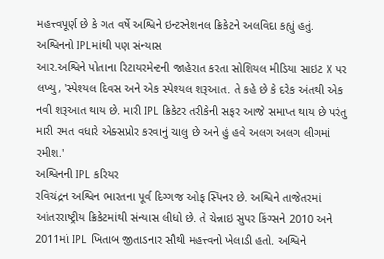મહત્ત્વપૂર્ણ છે કે ગત વર્ષે અશ્વિને ઇન્ટરનેશનલ ક્રિકેટને અલવિદા કહ્યું હતું.
અશ્વિનનો IPLમાંથી પણ સંન્યાસ
આર.અશ્વિને પોતાના રિટાયરમેન્ટની જાહેરાત કરતા સોશિયલ મીડિયા સાઇટ X પર લખ્યુ, 'સ્પેશ્યલ દિવસ અને એક સ્પેશ્યલ શરૂઆત. તે કહે છે કે દરેક અંતથી એક નવી શરૂઆત થાય છે. મારી IPL ક્રિકેટર તરીકેની સફર આજે સમાપ્ત થાય છે પરંતુ મારી રમત વધારે એક્સપ્રોર કરવાનું ચાલુ છે અને હું હવે અલગ અલગ લીગમાં રમીશ.'
અશ્વિનની IPL કરિયર
રવિચંદ્રન અશ્વિન ભારતના પૂર્વ દિગ્ગજ ઓફ સ્પિનર છે. અશ્વિને તાજેતરમાં આંતરરાષ્ટ્રીય ક્રિકેટમાંથી સંન્યાસ લીધો છે. તે ચેન્નાઇ સુપર કિંગ્સને 2010 અને 2011માં IPL ખિતાબ જીતાડનાર સૌથી મહત્ત્વનો ખેલાડી હતો. અશ્વિને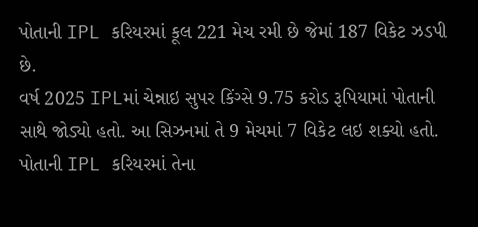પોતાની IPL કરિયરમાં કૂલ 221 મેચ રમી છે જેમાં 187 વિકેટ ઝડપી છે.
વર્ષ 2025 IPLમાં ચેન્નાઇ સુપર કિંગ્સે 9.75 કરોડ રૂપિયામાં પોતાની સાથે જોડ્યો હતો. આ સિઝનમાં તે 9 મેચમાં 7 વિકેટ લઇ શક્યો હતો. પોતાની IPL કરિયરમાં તેના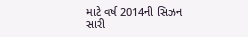માટે વર્ષ 2014ની સિઝન સારી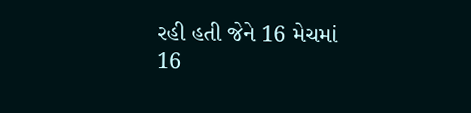રહી હતી જેને 16 મેચમાં 16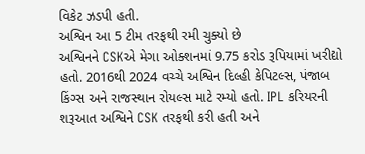વિકેટ ઝડપી હતી.
અશ્વિન આ 5 ટીમ તરફથી રમી ચુક્યો છે
અશ્વિનને CSKએ મેગા ઓક્શનમાં 9.75 કરોડ રૂપિયામાં ખરીદ્યો હતો. 2016થી 2024 વચ્ચે અશ્વિન દિલ્હી કેપિટલ્સ, પંજાબ કિંગ્સ અને રાજસ્થાન રોયલ્સ માટે રમ્યો હતો. IPL કરિયરની શરૂઆત અશ્વિને CSK તરફથી કરી હતી અને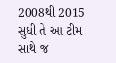2008થી 2015 સુધી તે આ ટીમ સાથે જ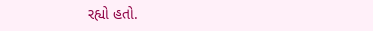રહ્યો હતો.